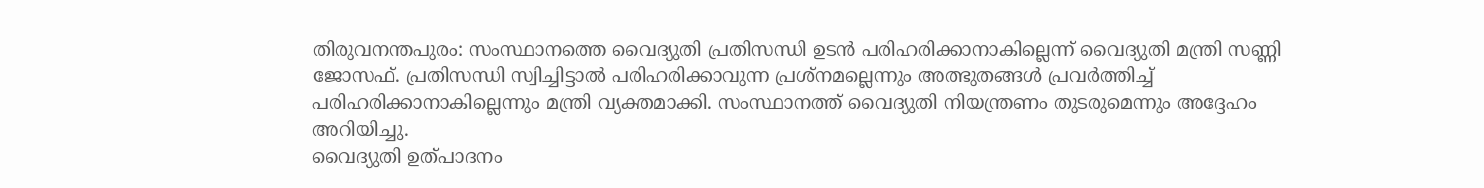തിരുവനന്തപുരം: സംസ്ഥാനത്തെ വൈദ്യുതി പ്രതിസന്ധി ഉടൻ പരിഹരിക്കാനാകില്ലെന്ന് വൈദ്യുതി മന്ത്രി സണ്ണി ജോസഫ്. പ്രതിസന്ധി സ്വിച്ചിട്ടാൽ പരിഹരിക്കാവുന്ന പ്രശ്നമല്ലെന്നും അത്ഭുതങ്ങൾ പ്രവർത്തിച്ച് പരിഹരിക്കാനാകില്ലെന്നും മന്ത്രി വ്യക്തമാക്കി. സംസ്ഥാനത്ത് വൈദ്യുതി നിയന്ത്രണം തുടരുമെന്നും അദ്ദേഹം അറിയിച്ചു.
വൈദ്യുതി ഉത്പാദനം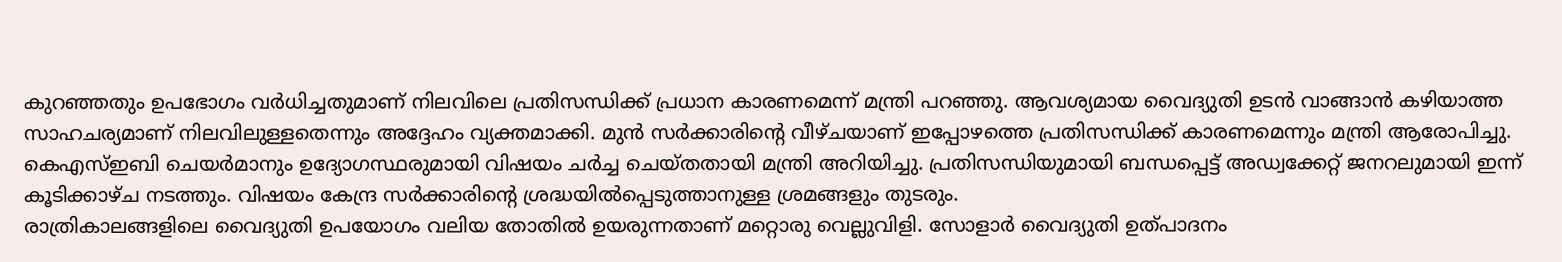കുറഞ്ഞതും ഉപഭോഗം വർധിച്ചതുമാണ് നിലവിലെ പ്രതിസന്ധിക്ക് പ്രധാന കാരണമെന്ന് മന്ത്രി പറഞ്ഞു. ആവശ്യമായ വൈദ്യുതി ഉടൻ വാങ്ങാൻ കഴിയാത്ത സാഹചര്യമാണ് നിലവിലുള്ളതെന്നും അദ്ദേഹം വ്യക്തമാക്കി. മുൻ സർക്കാരിന്റെ വീഴ്ചയാണ് ഇപ്പോഴത്തെ പ്രതിസന്ധിക്ക് കാരണമെന്നും മന്ത്രി ആരോപിച്ചു.
കെഎസ്ഇബി ചെയർമാനും ഉദ്യോഗസ്ഥരുമായി വിഷയം ചർച്ച ചെയ്തതായി മന്ത്രി അറിയിച്ചു. പ്രതിസന്ധിയുമായി ബന്ധപ്പെട്ട് അഡ്വക്കേറ്റ് ജനറലുമായി ഇന്ന് കൂടിക്കാഴ്ച നടത്തും. വിഷയം കേന്ദ്ര സർക്കാരിന്റെ ശ്രദ്ധയിൽപ്പെടുത്താനുള്ള ശ്രമങ്ങളും തുടരും.
രാത്രികാലങ്ങളിലെ വൈദ്യുതി ഉപയോഗം വലിയ തോതിൽ ഉയരുന്നതാണ് മറ്റൊരു വെല്ലുവിളി. സോളാർ വൈദ്യുതി ഉത്പാദനം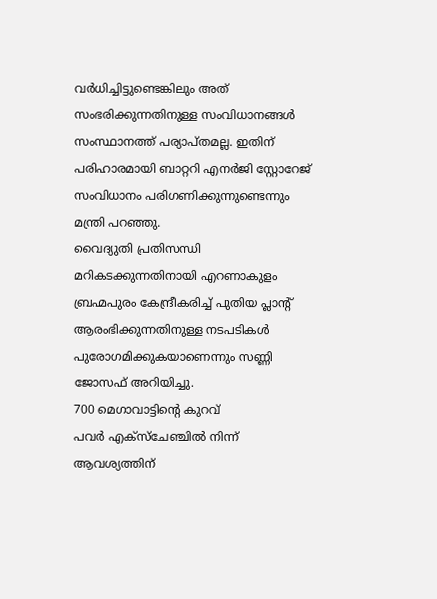വർധിച്ചിട്ടുണ്ടെങ്കിലും അത് സംഭരിക്കുന്നതിനുള്ള സംവിധാനങ്ങൾ സംസ്ഥാനത്ത് പര്യാപ്തമല്ല. ഇതിന് പരിഹാരമായി ബാറ്ററി എനർജി സ്റ്റോറേജ് സംവിധാനം പരിഗണിക്കുന്നുണ്ടെന്നും മന്ത്രി പറഞ്ഞു.
വൈദ്യുതി പ്രതിസന്ധി മറികടക്കുന്നതിനായി എറണാകുളം ബ്രഹ്മപുരം കേന്ദ്രീകരിച്ച് പുതിയ പ്ലാന്റ് ആരംഭിക്കുന്നതിനുള്ള നടപടികൾ പുരോഗമിക്കുകയാണെന്നും സണ്ണി ജോസഫ് അറിയിച്ചു.
700 മെഗാവാട്ടിന്റെ കുറവ്
പവർ എക്സ്ചേഞ്ചിൽ നിന്ന് ആവശ്യത്തിന്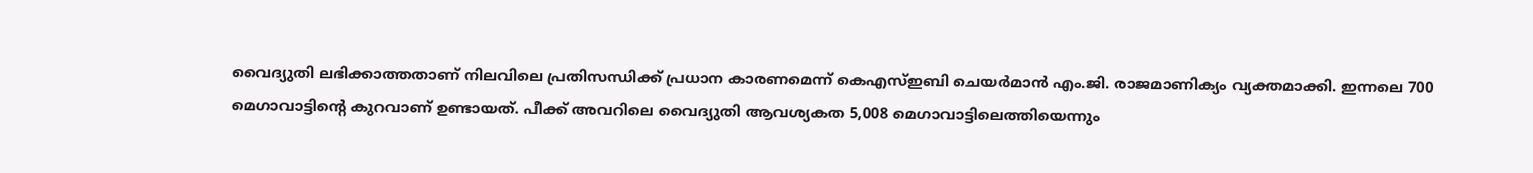വൈദ്യുതി ലഭിക്കാത്തതാണ് നിലവിലെ പ്രതിസന്ധിക്ക് പ്രധാന കാരണമെന്ന് കെഎസ്ഇബി ചെയർമാൻ എം.ജി. രാജമാണിക്യം വ്യക്തമാക്കി. ഇന്നലെ 700 മെഗാവാട്ടിന്റെ കുറവാണ് ഉണ്ടായത്. പീക്ക് അവറിലെ വൈദ്യുതി ആവശ്യകത 5,008 മെഗാവാട്ടിലെത്തിയെന്നും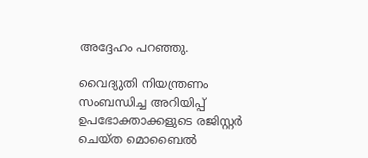അദ്ദേഹം പറഞ്ഞു.

വൈദ്യുതി നിയന്ത്രണം സംബന്ധിച്ച അറിയിപ്പ് ഉപഭോക്താക്കളുടെ രജിസ്റ്റർ ചെയ്ത മൊബൈൽ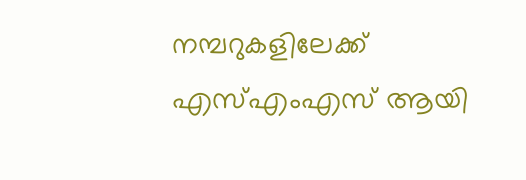നമ്പറുകളിലേക്ക് എസ്എംഎസ് ആയി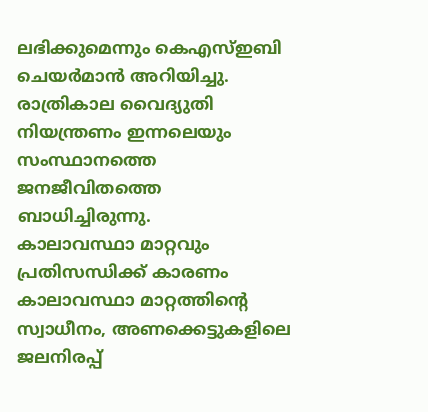ലഭിക്കുമെന്നും കെഎസ്ഇബി ചെയർമാൻ അറിയിച്ചു. രാത്രികാല വൈദ്യുതി നിയന്ത്രണം ഇന്നലെയും സംസ്ഥാനത്തെ ജനജീവിതത്തെ ബാധിച്ചിരുന്നു.
കാലാവസ്ഥാ മാറ്റവും പ്രതിസന്ധിക്ക് കാരണം
കാലാവസ്ഥാ മാറ്റത്തിന്റെ സ്വാധീനം, അണക്കെട്ടുകളിലെ ജലനിരപ്പ്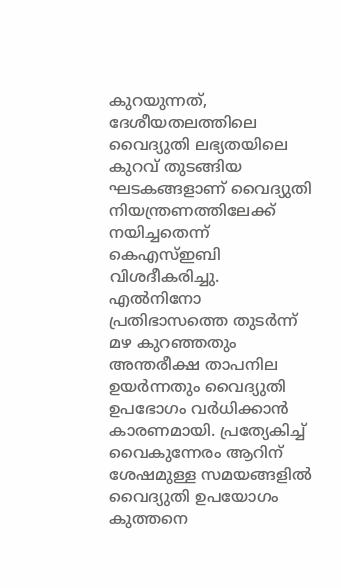കുറയുന്നത്, ദേശീയതലത്തിലെ വൈദ്യുതി ലഭ്യതയിലെ കുറവ് തുടങ്ങിയ ഘടകങ്ങളാണ് വൈദ്യുതി നിയന്ത്രണത്തിലേക്ക് നയിച്ചതെന്ന് കെഎസ്ഇബി വിശദീകരിച്ചു.
എൽനിനോ പ്രതിഭാസത്തെ തുടർന്ന് മഴ കുറഞ്ഞതും അന്തരീക്ഷ താപനില ഉയർന്നതും വൈദ്യുതി ഉപഭോഗം വർധിക്കാൻ കാരണമായി. പ്രത്യേകിച്ച് വൈകുന്നേരം ആറിന് ശേഷമുള്ള സമയങ്ങളിൽ വൈദ്യുതി ഉപയോഗം കുത്തനെ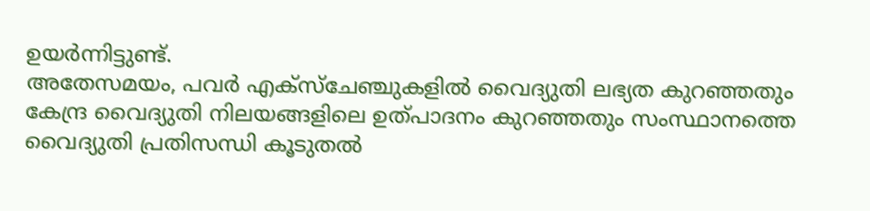ഉയർന്നിട്ടുണ്ട്.
അതേസമയം, പവർ എക്സ്ചേഞ്ചുകളിൽ വൈദ്യുതി ലഭ്യത കുറഞ്ഞതും കേന്ദ്ര വൈദ്യുതി നിലയങ്ങളിലെ ഉത്പാദനം കുറഞ്ഞതും സംസ്ഥാനത്തെ വൈദ്യുതി പ്രതിസന്ധി കൂടുതൽ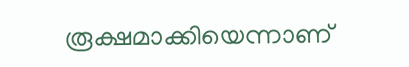രൂക്ഷമാക്കിയെന്നാണ്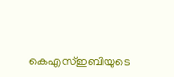കെഎസ്ഇബിയുടെ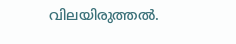വിലയിരുത്തൽ.